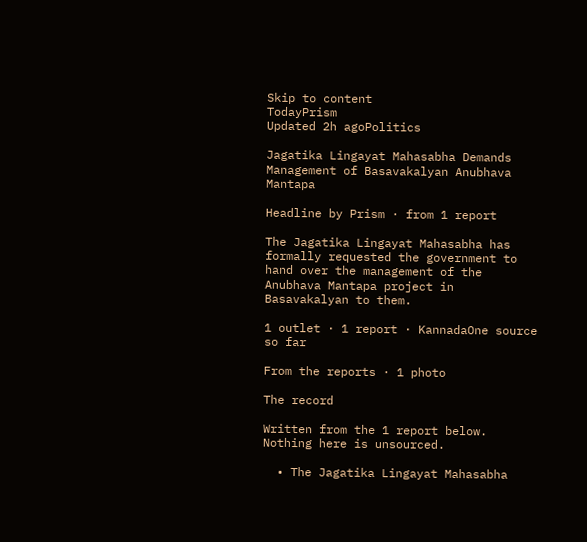Skip to content
TodayPrism
Updated 2h agoPolitics

Jagatika Lingayat Mahasabha Demands Management of Basavakalyan Anubhava Mantapa

Headline by Prism · from 1 report

The Jagatika Lingayat Mahasabha has formally requested the government to hand over the management of the Anubhava Mantapa project in Basavakalyan to them.

1 outlet · 1 report · KannadaOne source so far

From the reports · 1 photo

The record

Written from the 1 report below. Nothing here is unsourced.

  • The Jagatika Lingayat Mahasabha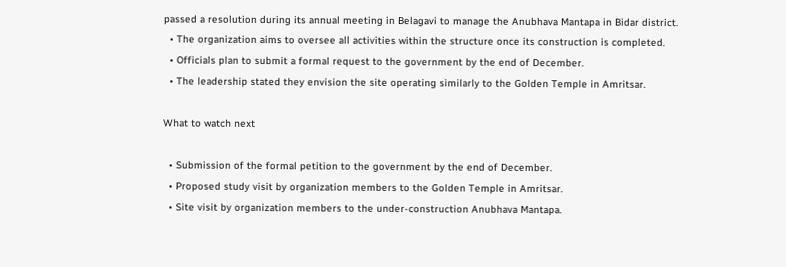passed a resolution during its annual meeting in Belagavi to manage the Anubhava Mantapa in Bidar district.
  • The organization aims to oversee all activities within the structure once its construction is completed.
  • Officials plan to submit a formal request to the government by the end of December.
  • The leadership stated they envision the site operating similarly to the Golden Temple in Amritsar.

What to watch next

  • Submission of the formal petition to the government by the end of December.
  • Proposed study visit by organization members to the Golden Temple in Amritsar.
  • Site visit by organization members to the under-construction Anubhava Mantapa.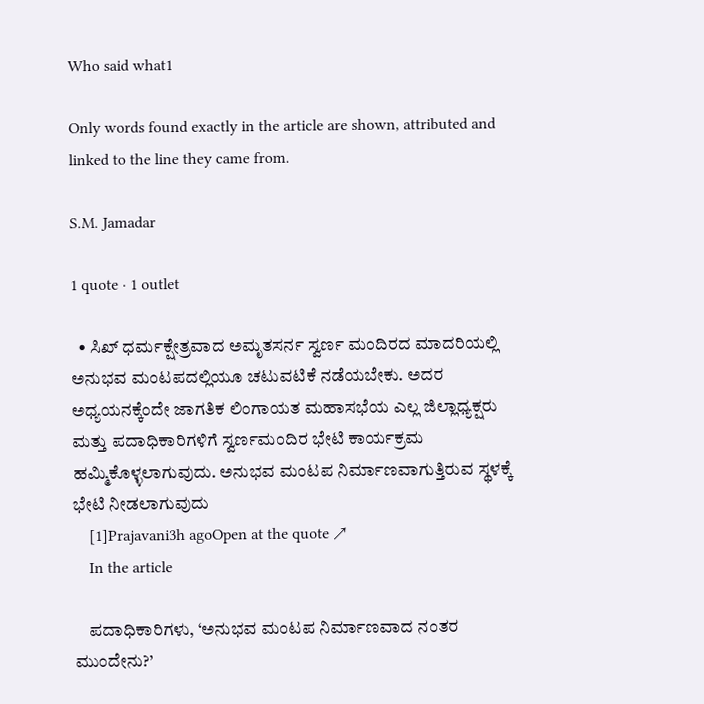Who said what1

Only words found exactly in the article are shown, attributed and linked to the line they came from.

S.M. Jamadar

1 quote · 1 outlet

  • ಸಿಖ್ ಧರ್ಮಕ್ಷೇತ್ರವಾದ ಅಮೃತಸರ್ನ ಸ್ವರ್ಣ ಮಂದಿರದ ಮಾದರಿಯಲ್ಲಿ ಅನುಭವ ಮಂಟಪದಲ್ಲಿಯೂ ಚಟುವಟಿಕೆ ನಡೆಯಬೇಕು. ಅದರ ಅಧ್ಯಯನಕ್ಕೆಂದೇ ಜಾಗತಿಕ ಲಿಂಗಾಯತ ಮಹಾಸಭೆಯ ಎಲ್ಲ ಜಿಲ್ಲಾಧ್ಯಕ್ಷರು ಮತ್ತು ಪದಾಧಿಕಾರಿಗಳಿಗೆ ಸ್ವರ್ಣಮಂದಿರ ಭೇಟಿ ಕಾರ್ಯಕ್ರಮ ಹಮ್ಮಿಕೊಳ್ಳಲಾಗುವುದು. ಅನುಭವ ಮಂಟಪ ನಿರ್ಮಾಣವಾಗುತ್ತಿರುವ ಸ್ಥಳಕ್ಕೆ ಭೇಟಿ ನೀಡಲಾಗುವುದು
    [1]Prajavani3h agoOpen at the quote ↗
    In the article

    ಪದಾಧಿಕಾರಿಗಳು, ‘ಅನುಭವ ಮಂಟಪ ನಿರ್ಮಾಣವಾದ ನಂತರ ಮುಂದೇನು?’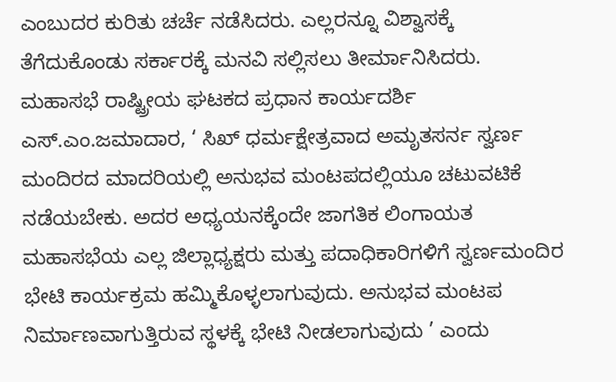ಎಂಬುದರ ಕುರಿತು ಚರ್ಚೆ ನಡೆಸಿದರು. ಎಲ್ಲರನ್ನೂ ವಿಶ್ವಾಸಕ್ಕೆ ತೆಗೆದುಕೊಂಡು ಸರ್ಕಾರಕ್ಕೆ ಮನವಿ ಸಲ್ಲಿಸಲು ತೀರ್ಮಾನಿಸಿದರು. ಮಹಾಸಭೆ ರಾಷ್ಟ್ರೀಯ ಘಟಕದ ಪ್ರಧಾನ ಕಾರ್ಯದರ್ಶಿ ಎಸ್.ಎಂ.ಜಮಾದಾರ, ‘ ಸಿಖ್ ಧರ್ಮಕ್ಷೇತ್ರವಾದ ಅಮೃತಸರ್ನ ಸ್ವರ್ಣ ಮಂದಿರದ ಮಾದರಿಯಲ್ಲಿ ಅನುಭವ ಮಂಟಪದಲ್ಲಿಯೂ ಚಟುವಟಿಕೆ ನಡೆಯಬೇಕು. ಅದರ ಅಧ್ಯಯನಕ್ಕೆಂದೇ ಜಾಗತಿಕ ಲಿಂಗಾಯತ ಮಹಾಸಭೆಯ ಎಲ್ಲ ಜಿಲ್ಲಾಧ್ಯಕ್ಷರು ಮತ್ತು ಪದಾಧಿಕಾರಿಗಳಿಗೆ ಸ್ವರ್ಣಮಂದಿರ ಭೇಟಿ ಕಾರ್ಯಕ್ರಮ ಹಮ್ಮಿಕೊಳ್ಳಲಾಗುವುದು. ಅನುಭವ ಮಂಟಪ ನಿರ್ಮಾಣವಾಗುತ್ತಿರುವ ಸ್ಥಳಕ್ಕೆ ಭೇಟಿ ನೀಡಲಾಗುವುದು ’ ಎಂದು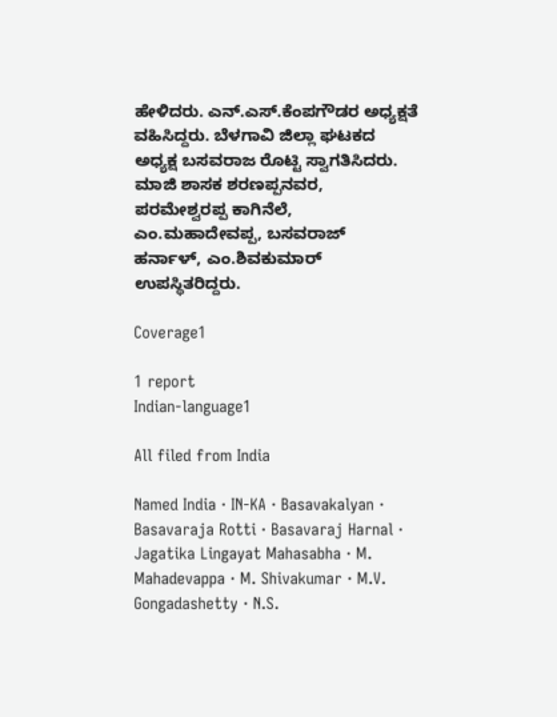ಹೇಳಿದರು. ಎನ್.ಎಸ್.ಕೆಂಪಗೌಡರ ಅಧ್ಯಕ್ಷತೆ ವಹಿಸಿದ್ದರು. ಬೆಳಗಾವಿ ಜಿಲ್ಲಾ ಘಟಕದ ಅಧ್ಯಕ್ಷ ಬಸವರಾಜ ರೊಟ್ಟಿ ಸ್ವಾಗತಿಸಿದರು. ಮಾಜಿ ಶಾಸಕ ಶರಣಪ್ಪನವರ, ಪರಮೇಶ್ವರಪ್ಪ ಕಾಗಿನೆಲೆ, ಎಂ.ಮಹಾದೇವಪ್ಪ, ಬಸವರಾಜ್ ಹರ್ನಾಳ್, ಎಂ.ಶಿವಕುಮಾರ್ ಉಪಸ್ಥಿತರಿದ್ದರು.

Coverage1

1 report
Indian-language1

All filed from India

Named India · IN-KA · Basavakalyan · Basavaraja Rotti · Basavaraj Harnal · Jagatika Lingayat Mahasabha · M. Mahadevappa · M. Shivakumar · M.V. Gongadashetty · N.S.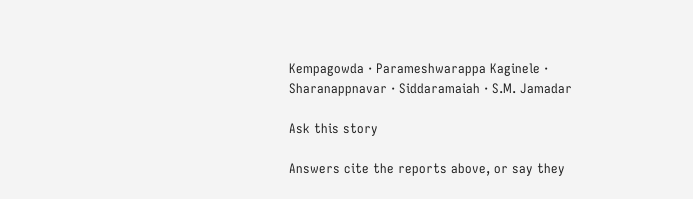Kempagowda · Parameshwarappa Kaginele · Sharanappnavar · Siddaramaiah · S.M. Jamadar

Ask this story

Answers cite the reports above, or say they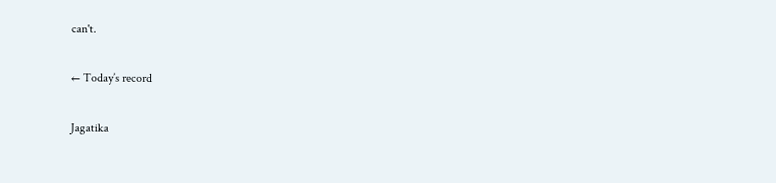can't.

← Today’s record

Jagatika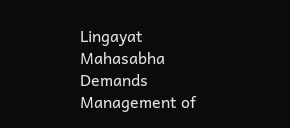Lingayat Mahasabha Demands Management of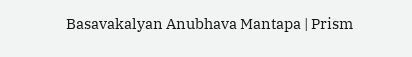Basavakalyan Anubhava Mantapa | Prism